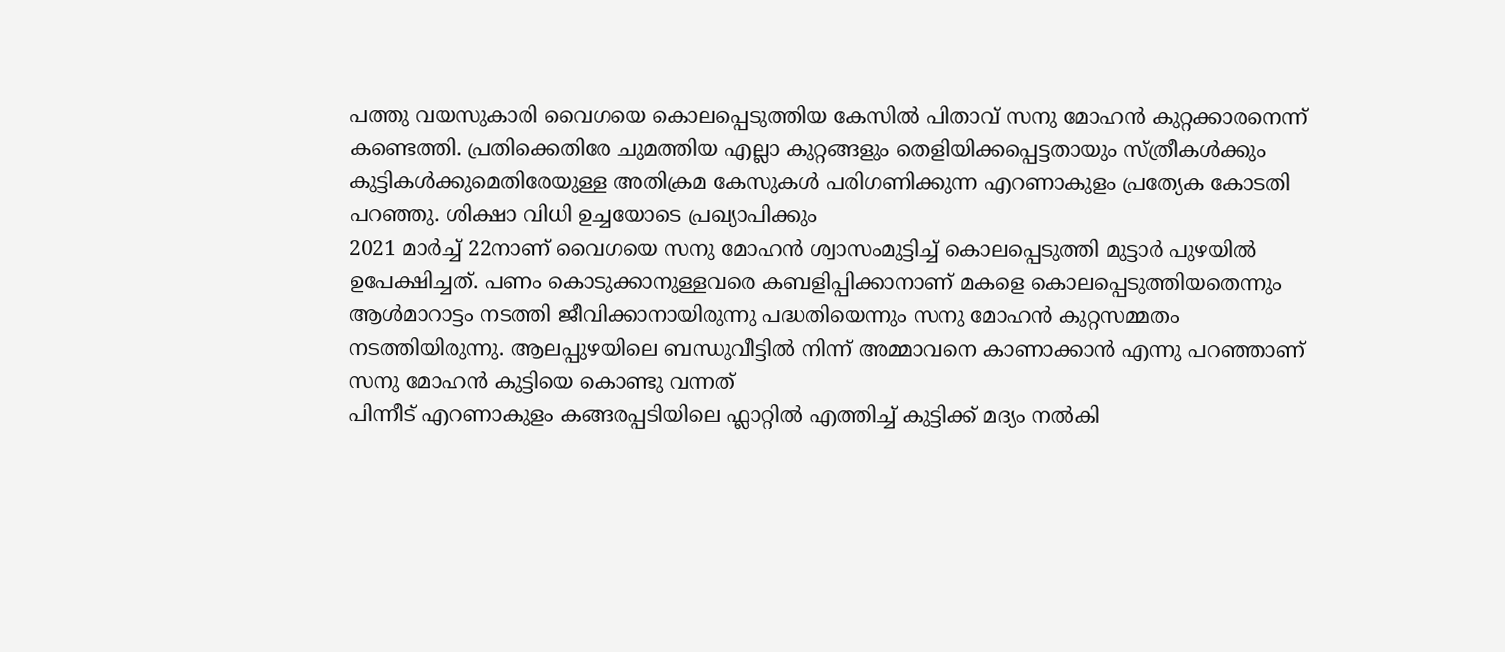പത്തു വയസുകാരി വൈഗയെ കൊലപ്പെടുത്തിയ കേസിൽ പിതാവ് സനു മോഹൻ കുറ്റക്കാരനെന്ന് കണ്ടെത്തി. പ്രതിക്കെതിരേ ചുമത്തിയ എല്ലാ കുറ്റങ്ങളും തെളിയിക്കപ്പെട്ടതായും സ്ത്രീകൾക്കും കുട്ടികൾക്കുമെതിരേയുള്ള അതിക്രമ കേസുകൾ പരിഗണിക്കുന്ന എറണാകുളം പ്രത്യേക കോടതി പറഞ്ഞു. ശിക്ഷാ വിധി ഉച്ചയോടെ പ്രഖ്യാപിക്കും
2021 മാർച്ച് 22നാണ് വൈഗയെ സനു മോഹൻ ശ്വാസംമുട്ടിച്ച് കൊലപ്പെടുത്തി മുട്ടാർ പുഴയിൽ ഉപേക്ഷിച്ചത്. പണം കൊടുക്കാനുള്ളവരെ കബളിപ്പിക്കാനാണ് മകളെ കൊലപ്പെടുത്തിയതെന്നും ആൾമാറാട്ടം നടത്തി ജീവിക്കാനായിരുന്നു പദ്ധതിയെന്നും സനു മോഹൻ കുറ്റസമ്മതം നടത്തിയിരുന്നു. ആലപ്പുഴയിലെ ബന്ധുവീട്ടിൽ നിന്ന് അമ്മാവനെ കാണാക്കാൻ എന്നു പറഞ്ഞാണ് സനു മോഹൻ കുട്ടിയെ കൊണ്ടു വന്നത്
പിന്നീട് എറണാകുളം കങ്ങരപ്പടിയിലെ ഫ്ലാറ്റിൽ എത്തിച്ച് കുട്ടിക്ക് മദ്യം നൽകി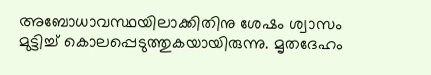അബോധാവസ്ഥയിലാക്കിതിനു ശേഷം ശ്വാസം മുട്ടിച്ച് കൊലപ്പെടുത്തുകയായിരുന്നു. മൃതദേഹം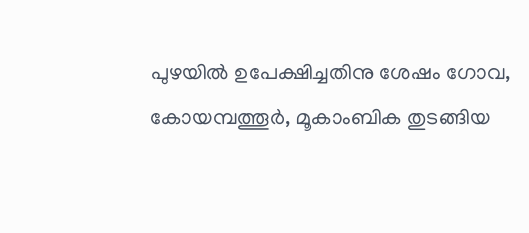പുഴയിൽ ഉപേക്ഷിച്ചതിനു ശേഷം ഗോവ, കോയമ്പത്തൂർ, മൂകാംബിക തുടങ്ങിയ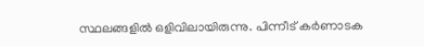സ്ഥലങ്ങളിൽ ഒളിവിലായിരുന്നു. പിന്നീട് കർണാടക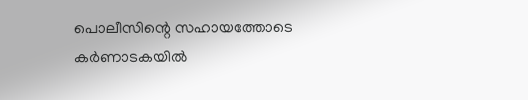പൊലീസിന്റെ സഹായത്തോടെ കർണാടകയിൽ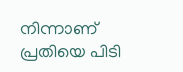നിന്നാണ് പ്രതിയെ പിടി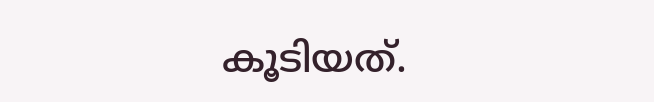കൂടിയത്.